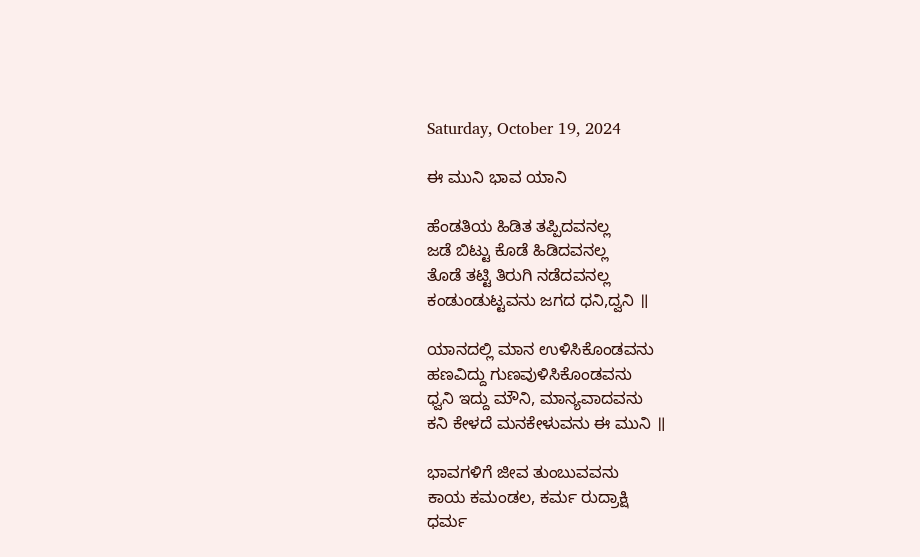Saturday, October 19, 2024

ಈ ಮುನಿ ಭಾವ ಯಾನಿ

ಹೆಂಡತಿಯ ಹಿಡಿತ ತಪ್ಪಿದವನಲ್ಲ
ಜಡೆ ಬಿಟ್ಟು ಕೊಡೆ ಹಿಡಿದವನಲ್ಲ
ತೊಡೆ ತಟ್ಟಿ ತಿರುಗಿ ನಡೆದವನಲ್ಲ
ಕಂಡುಂಡುಟ್ಟವನು ಜಗದ ಧನಿ,ದ್ವನಿ ॥

ಯಾನದಲ್ಲಿ ಮಾನ ಉಳಿಸಿಕೊಂಡವನು
ಹಣವಿದ್ದು ಗುಣವುಳಿಸಿಕೊಂಡವನು
ಧ್ವನಿ ಇದ್ದು ಮೌನಿ, ಮಾನ್ಯವಾದವನು
ಕನಿ ಕೇಳದೆ ಮನಕೇಳುವನು ಈ ಮುನಿ ॥

ಭಾವಗಳಿಗೆ ಜೀವ ತುಂಬುವವನು
ಕಾಯ ಕಮಂಡಲ, ಕರ್ಮ ರುದ್ರಾಕ್ಷಿ
ಧರ್ಮ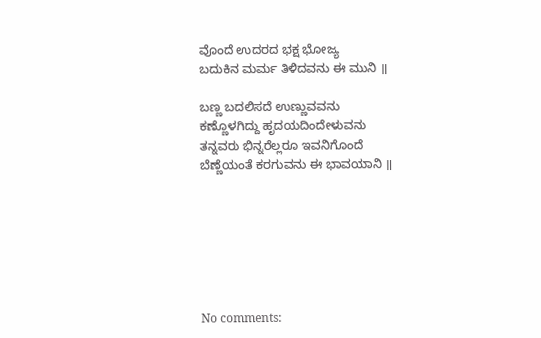ವೊಂದೆ ಉದರದ ಭಕ್ಷ ಭೋಜ್ಯ
ಬದುಕಿನ ಮರ್ಮ ತಿಳಿದವನು ಈ ಮುನಿ ॥

ಬಣ್ಣ ಬದಲಿಸದೆ ಉಣ್ಣುವವನು
ಕಣ್ಣೊಳಗಿದ್ದು ಹೃದಯದಿಂದೇಳುವನು
ತನ್ನವರು ಭಿನ್ನರೆಲ್ಲರೂ ಇವನಿಗೊಂದೆ
ಬೆಣ್ಣೆಯಂತೆ ಕರಗುವನು ಈ ಭಾವಯಾನಿ ॥







No comments: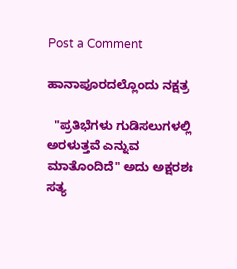Post a Comment

ಹಾನಾಪೂರದಲ್ಲೊಂದು ನಕ್ಷತ್ರ

  "ಪ್ರತಿಭೆಗಳು ಗುಡಿಸಲುಗಳಲ್ಲಿ ಅರಳುತ್ತವೆ ಎನ್ನುವ ಮಾತೊಂದಿದೆ" ಅದು ಅಕ್ಷರಶಃ ಸತ್ಯ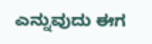ಎನ್ನುವುದು ಈಗ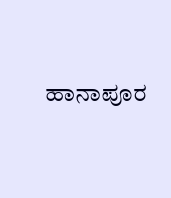ಹಾನಾಪೂರ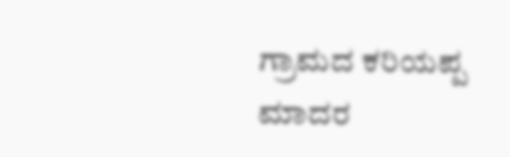ಗ್ರಾಮದ ಕರಿಯಪ್ಪ ಮಾದರ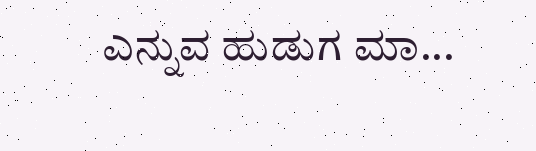ಎನ್ನುವ ಹುಡುಗ ಮಾ...